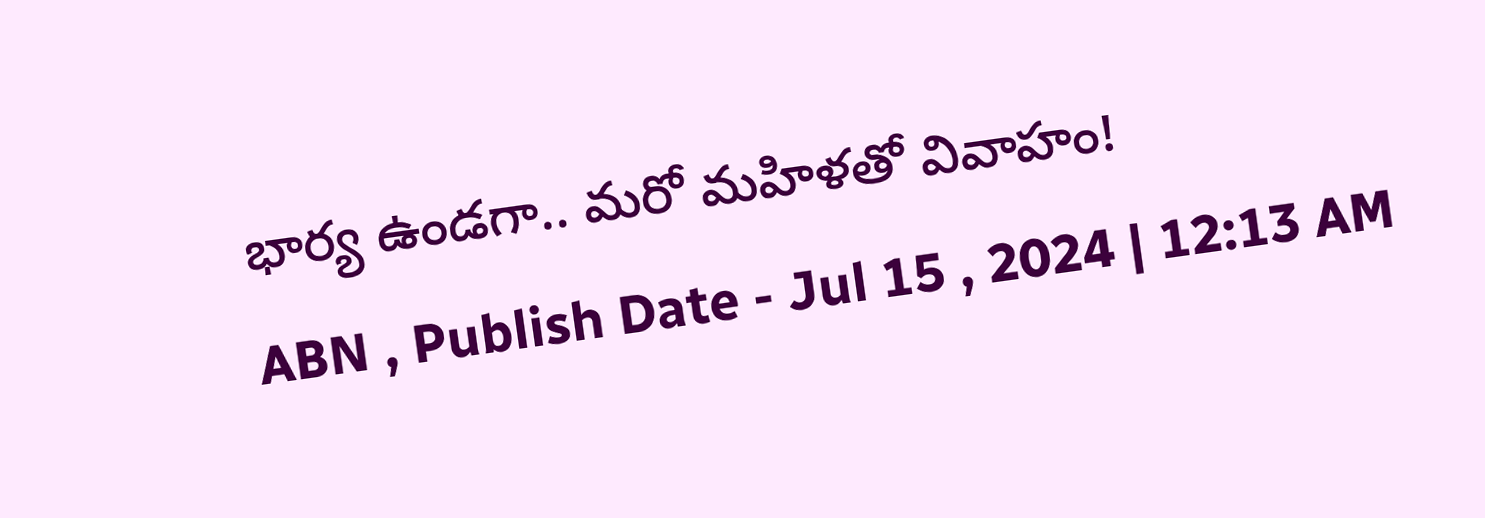భార్య ఉండగా.. మరో మహిళతో వివాహం!
ABN , Publish Date - Jul 15 , 2024 | 12:13 AM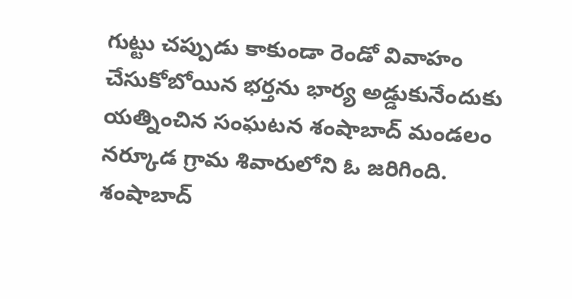గుట్టు చప్పుడు కాకుండా రెండో వివాహం చేసుకోబోయిన భర్తను భార్య అడ్డుకునేందుకు యత్నించిన సంఘటన శంషాబాద్ మండలం నర్కూడ గ్రామ శివారులోని ఓ జరిగింది. శంషాబాద్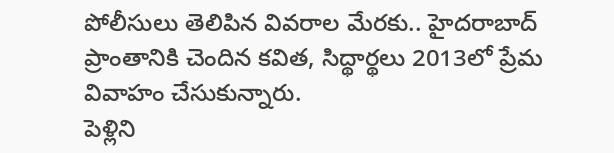పోలీసులు తెలిపిన వివరాల మేరకు.. హైదరాబాద్ ప్రాంతానికి చెందిన కవిత, సిద్థార్థలు 2013లో ప్రేమ వివాహం చేసుకున్నారు.
పెళ్లిని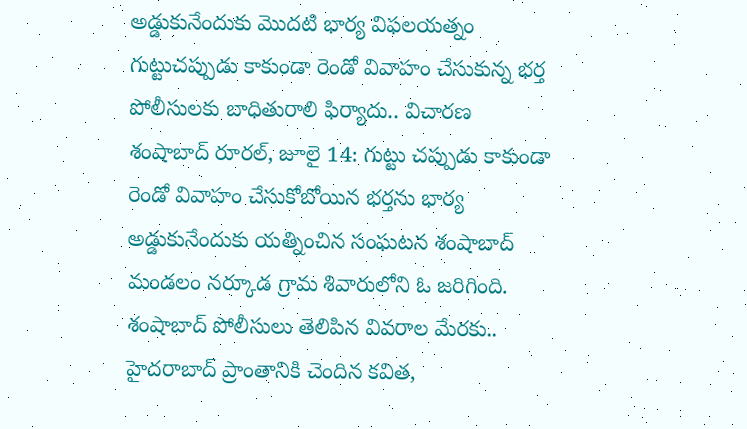అడ్డుకునేందుకు మొదటి భార్య విఫలయత్నం
గుట్టుచప్పుడు కాకుండా రెండో వివాహం చేసుకున్న భర్త
పోలీసులకు బాధితురాలి ఫిర్యాదు.. విచారణ
శంషాబాద్ రూరల్, జూలై 14: గుట్టు చప్పుడు కాకుండా రెండో వివాహం చేసుకోబోయిన భర్తను భార్య అడ్డుకునేందుకు యత్నించిన సంఘటన శంషాబాద్ మండలం నర్కూడ గ్రామ శివారులోని ఓ జరిగింది. శంషాబాద్ పోలీసులు తెలిపిన వివరాల మేరకు.. హైదరాబాద్ ప్రాంతానికి చెందిన కవిత,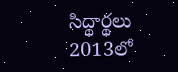సిద్థార్థలు 2013లో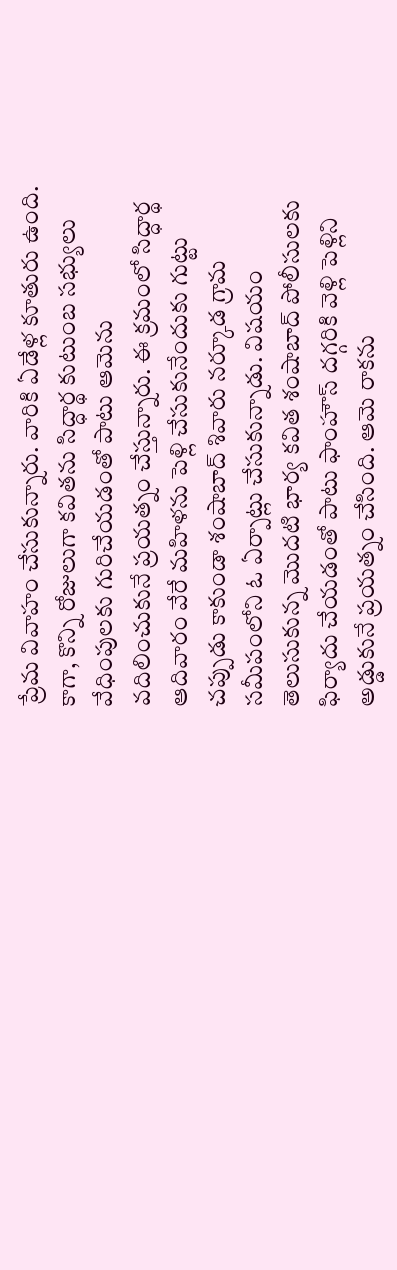ప్రేమ వివాహం చేసుకున్నారు. వారికి ఏడేళ్ల కూతురు ఉంది. కాగా, కొన్ని రోజులుగా కవితను సిద్ధార్థ కుటుంబ సభ్యులు వేధింపులకు గురిచేయడంతో పాటు ఆమెను వదిలించుకునే ప్రయత్నం చేస్తున్నారు. ఈ క్రమంలో సిద్ధార్థ ఆదివారం వేరే మహిళను పెళ్లి చేసుకునేందుకు గుట్టు చప్పుడు కాకుండా శంషాబాద్ శివారు నర్కూడ గ్రామ సమీపంలోని ఓ ఏర్పాట్లు చేసుకున్నాడు. విషయం తెలుసుకున్న మొదటి భార్య కవిత శంషాబాద్ పోలీసులకు ఫిర్యాదు చేయడంతో పాటు ఫాంహౌస్ దగ్గరికి వెళ్లి పెళ్లిని అడ్డుకునే ప్రయత్నం చేసింది. ఆమె రాకను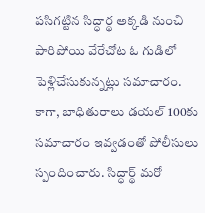పసిగట్టిన సిద్ధార్థ అక్కడి నుంచి పారిపోయి వేరేచోట ఓ గుడిలో పెళ్లిచేసుకున్నట్లు సమాచారం. కాగా, బాధితురాలు డయల్ 100కు సమాచారం ఇవ్వడంతో పోలీసులు స్పందించారు. సిద్ధార్థ్ మరో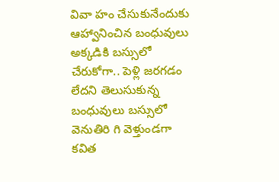వివా హం చేసుకునేందుకు ఆహ్వానించిన బంధువులు అక్కడికి బస్సులో చేరుకోగా.. పెళ్లి జరగడం లేదని తెలుసుకున్న బంధువులు బస్సులో వెనుతిరి గి వెళ్తుండగా కవిత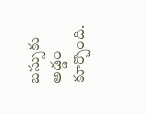బస్సుకు అడ్డం కూర్చొంది.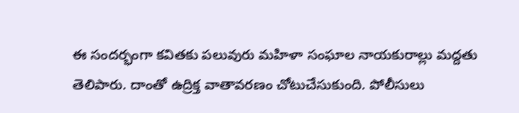ఈ సందర్భంగా కవితకు పలువురు మహిళా సంఘాల నాయకురాల్లు మద్దతు తెలిపారు. దాంతో ఉద్రిక్త వాతావరణం చోటుచేసుకుంది. పోలీసులు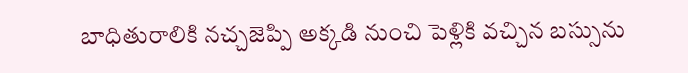బాధితురాలికి నచ్చజెప్పి అక్కడి నుంచి పెళ్లికి వచ్చిన బస్సును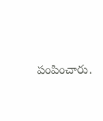పంపించారు.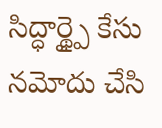సిద్ధార్థ్పై కేసు నమోదు చేసి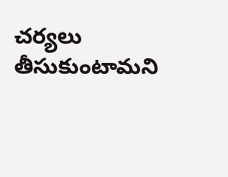చర్యలు తీసుకుంటామని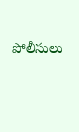పోలీసులు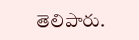తెలిపారు.